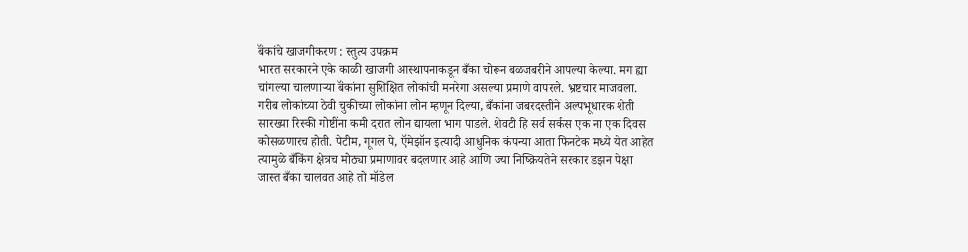बॅंकांचे खाजगीकरण : स्तुत्य उपक्रम
भारत सरकारने एके काळी खाजगी आस्थापनाकडून बँका चोरून बळजबरीने आपल्या केल्या. मग ह्या चांगल्या चालणाऱ्या बॅंकांना सुशिक्षित लोकांची मनरेगा असल्या प्रमाणे वापरले. भ्रष्टचार माजवला. गरीब लोकांच्या ठेवी चुकीच्या लोकांना लोन म्हणून दिल्या, बँकांना जबरदस्तीने अल्पभूधारक शेती सारख्या रिस्की गोष्टींना कमी दरात लोन द्यायला भाग पाडले. शेवटी हि सर्व सर्कस एक ना एक दिवस कोसळणारच होती. पेटीम, गूगल पे, ऍमेझॉन इत्यादी आधुनिक कंपन्या आता फिनटेक मध्ये येत आहेत त्यामुळे बँकिंग क्षेत्रच मोठ्या प्रमाणावर बदलणार आहे आणि ज्या निष्क्रियतेने सरकार डझन पेक्षा जास्त बँका चालवत आहे तो मॉडेल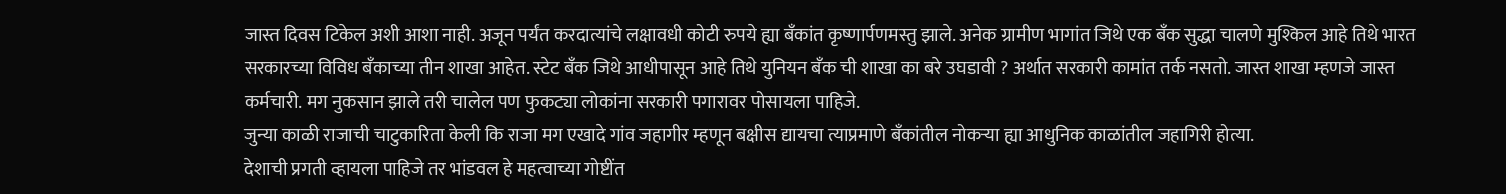जास्त दिवस टिकेल अशी आशा नाही. अजून पर्यंत करदात्यांचे लक्षावधी कोटी रुपये ह्या बँकांत कृष्णार्पणमस्तु झाले. अनेक ग्रामीण भागांत जिथे एक बँक सुद्धा चालणे मुश्किल आहे तिथे भारत सरकारच्या विविध बँकाच्या तीन शाखा आहेत. स्टेट बँक जिथे आधीपासून आहे तिथे युनियन बँक ची शाखा का बरे उघडावी ? अर्थात सरकारी कामांत तर्क नसतो. जास्त शाखा म्हणजे जास्त कर्मचारी. मग नुकसान झाले तरी चालेल पण फुकट्या लोकांना सरकारी पगारावर पोसायला पाहिजे.
जुन्या काळी राजाची चाटुकारिता केली कि राजा मग एखादे गांव जहागीर म्हणून बक्षीस द्यायचा त्याप्रमाणे बँकांतील नोकऱ्या ह्या आधुनिक काळांतील जहागिरी होत्या.
देशाची प्रगती व्हायला पाहिजे तर भांडवल हे महत्वाच्या गोष्टींत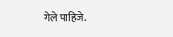गेले पाहिजे.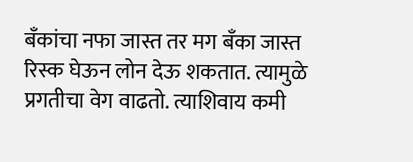बँकांचा नफा जास्त तर मग बँका जास्त रिस्क घेऊन लोन देऊ शकतात. त्यामुळे प्रगतीचा वेग वाढतो. त्याशिवाय कमी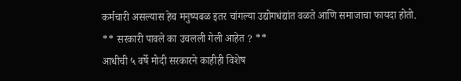कर्मचारी असल्यास हेच मनुष्यबळ इतर चांगल्या उद्योगधंद्यांत वळते आणि समाजाचा फायदा होतो.
** सरकारी पावले का उचलली गेली आहेत ? **
आधीची ५ वर्षे मोदी सरकारने काहीही विशेष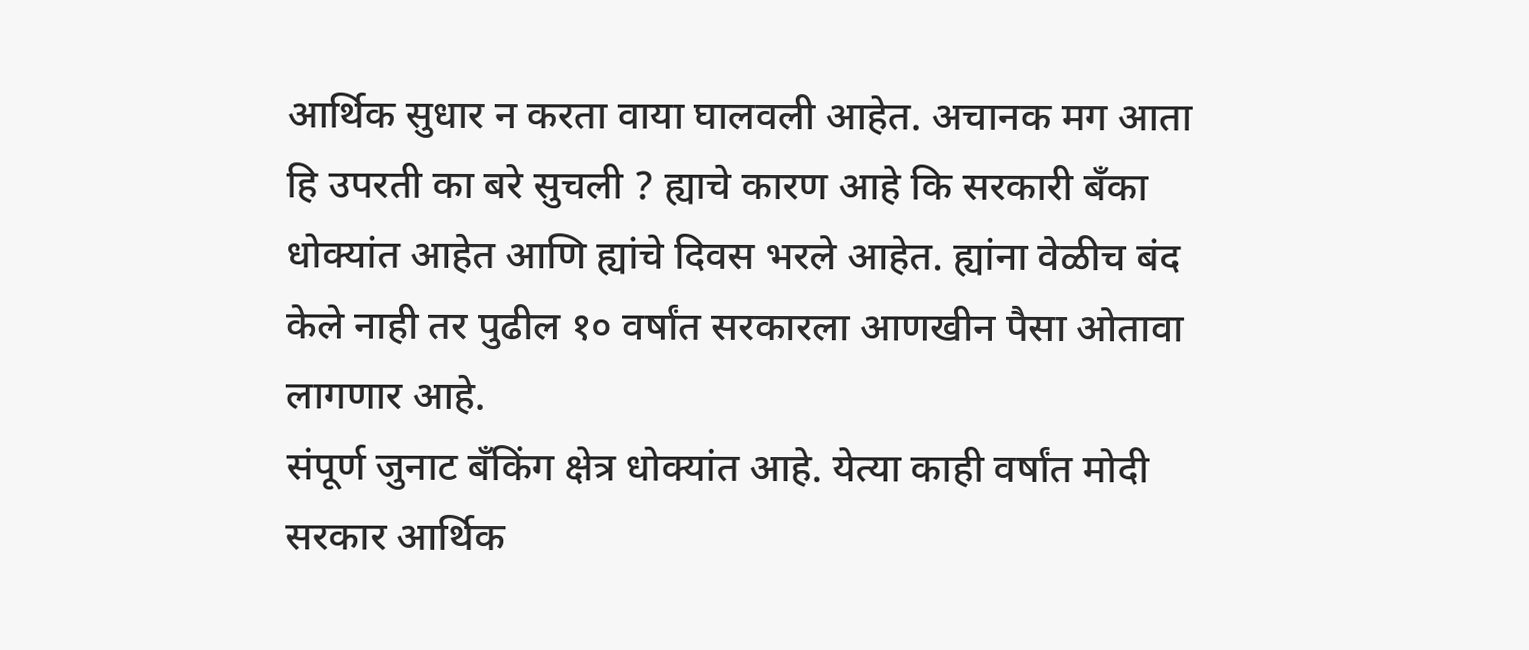आर्थिक सुधार न करता वाया घालवली आहेत. अचानक मग आता हि उपरती का बरे सुचली ? ह्याचे कारण आहे कि सरकारी बँका धोक्यांत आहेत आणि ह्यांचे दिवस भरले आहेत. ह्यांना वेळीच बंद केले नाही तर पुढील १० वर्षांत सरकारला आणखीन पैसा ओतावा लागणार आहे.
संपूर्ण जुनाट बँकिंग क्षेत्र धोक्यांत आहे. येत्या काही वर्षांत मोदी सरकार आर्थिक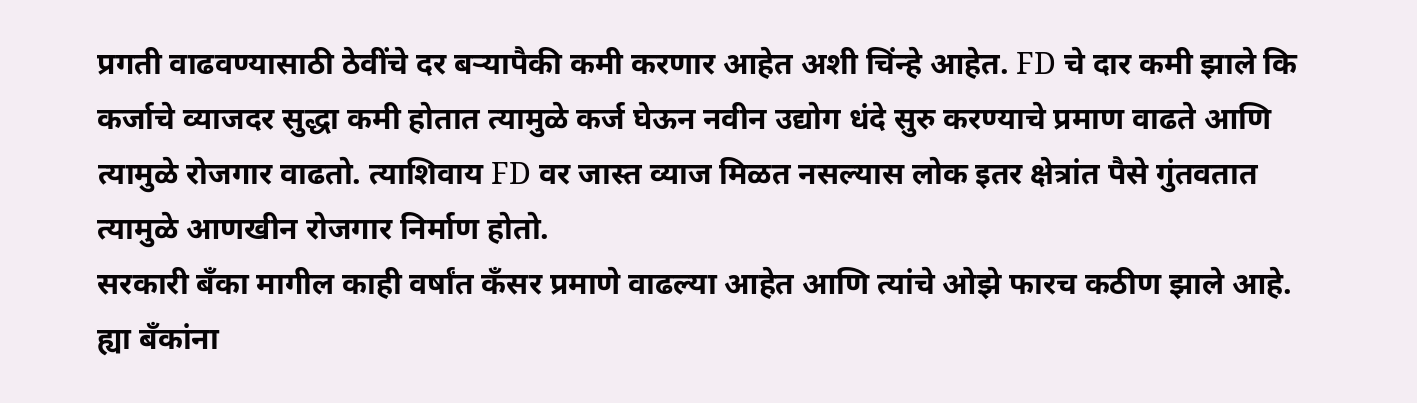प्रगती वाढवण्यासाठी ठेवींचे दर बऱ्यापैकी कमी करणार आहेत अशी चिंन्हे आहेत. FD चे दार कमी झाले कि कर्जाचे व्याजदर सुद्धा कमी होतात त्यामुळे कर्ज घेऊन नवीन उद्योग धंदे सुरु करण्याचे प्रमाण वाढते आणि त्यामुळे रोजगार वाढतो. त्याशिवाय FD वर जास्त व्याज मिळत नसल्यास लोक इतर क्षेत्रांत पैसे गुंतवतात त्यामुळे आणखीन रोजगार निर्माण होतो.
सरकारी बँका मागील काही वर्षांत कँसर प्रमाणे वाढल्या आहेत आणि त्यांचे ओझे फारच कठीण झाले आहे. ह्या बँकांना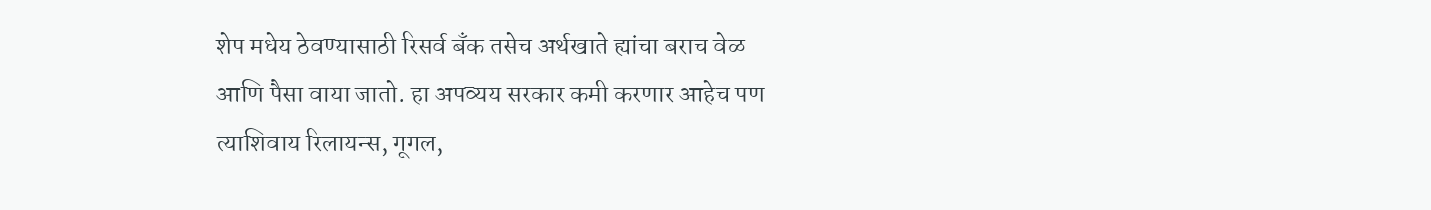शेप मधेय ठेवण्यासाठी रिसर्व बँक तसेच अर्थखाते ह्यांचा बराच वेळ आणि पैसा वाया जातो. हा अपव्यय सरकार कमी करणार आहेच पण त्याशिवाय रिलायन्स, गूगल,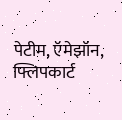पेटीम, ऍमेझॉन, फ्लिपकार्ट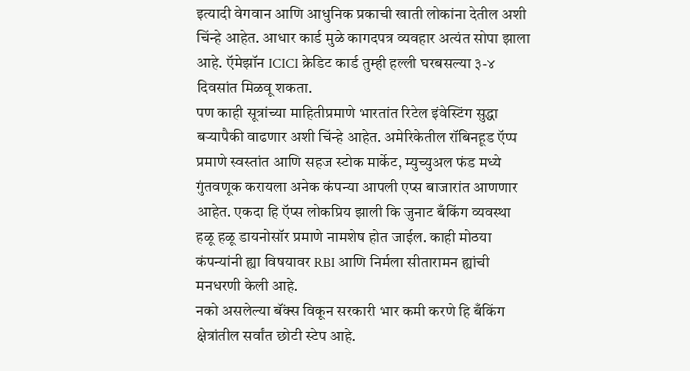इत्यादी वेगवान आणि आधुनिक प्रकाची खाती लोकांना देतील अशी चिंन्हे आहेत. आधार कार्ड मुळे कागदपत्र व्यवहार अत्यंत सोपा झाला आहे. ऍमेझॉन ICICI क्रेडिट कार्ड तुम्ही हल्ली घरबसल्या ३-४ दिवसांत मिळवू शकता.
पण काही सूत्रांच्या माहितीप्रमाणे भारतांत रिटेल इंवेस्टिंग सुद्धा बऱ्यापैकी वाढणार अशी चिंन्हे आहेत. अमेरिकेतील रॉबिनहूड ऍप्प प्रमाणे स्वस्तांत आणि सहज स्टोक मार्केट, म्युच्युअल फंड मध्ये गुंतवणूक करायला अनेक कंपन्या आपली एप्स बाजारांत आणणार आहेत. एकदा हि ऍप्स लोकप्रिय झाली कि जुनाट बँकिंग व्यवस्था हळू हळू डायनोसॉर प्रमाणे नामशेष होत जाईल. काही मोठया कंपन्यांनी ह्या विषयावर RBI आणि निर्मला सीतारामन ह्यांची मनधरणी केली आहे.
नको असलेल्या बॅंक्स विकून सरकारी भार कमी करणे हि बँकिंग क्षेत्रांतील सर्वांत छोटी स्टेप आहे.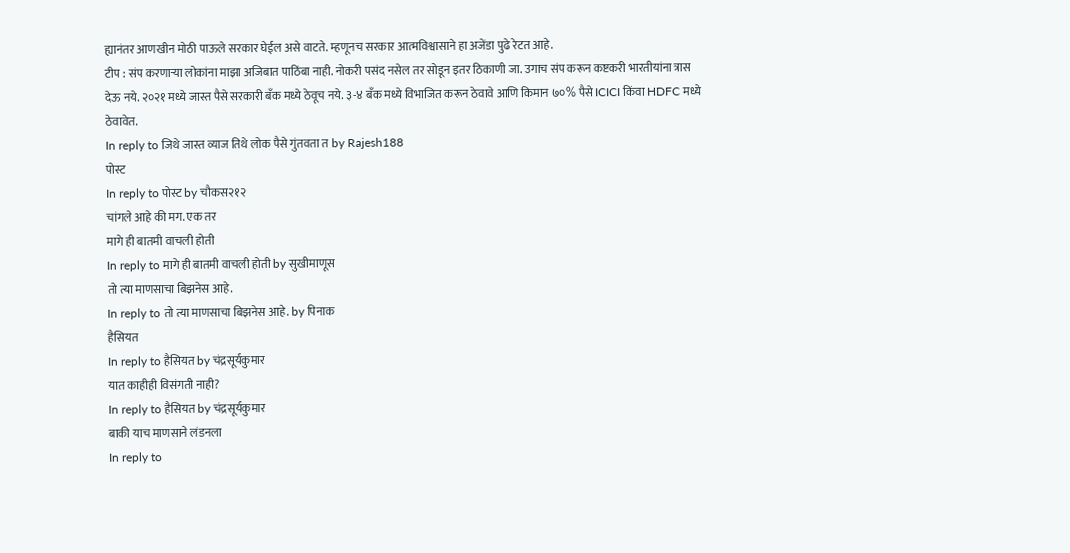ह्यानंतर आणखीन मोठी पाऊले सरकार घेईल असे वाटते. म्हणूनच सरकार आत्मविश्वासाने हा अजेंडा पुढे रेटत आहे.
टीप : संप करणाऱ्या लोकांना माझा अजिबात पाठिंबा नाही. नोकरी पसंद नसेल तर सोडून इतर ठिकाणी जा. उगाच संप करून कष्टकरी भारतीयांना त्रास देऊ नये. २०२१ मध्ये जास्त पैसे सरकारी बँक मध्ये ठेवूच नये. ३-४ बँक मध्ये विभाजित करून ठेवावे आणि किमान ७०% पैसे ICICI किंवा HDFC मध्ये ठेवावेत.
In reply to जिथे जास्त व्याज तिथे लोक पैसे गुंतवता त by Rajesh188
पोस्ट
In reply to पोस्ट by चौकस२१२
चांगले आहे की मग. एक तर
मागे ही बातमी वाचली होती
In reply to मागे ही बातमी वाचली होती by सुखीमाणूस
तो त्या माणसाचा बिझनेस आहे.
In reply to तो त्या माणसाचा बिझनेस आहे. by पिनाक
हैसियत
In reply to हैसियत by चंद्रसूर्यकुमार
यात काहीही विसंगती नाही?
In reply to हैसियत by चंद्रसूर्यकुमार
बाकी याच माणसाने लंडनला
In reply to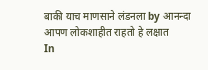बाकी याच माणसाने लंडनला by आनन्दा
आपण लोकशाहीत राहतो हे लक्षात
In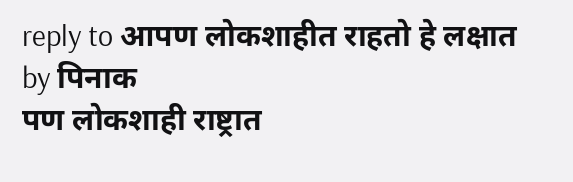reply to आपण लोकशाहीत राहतो हे लक्षात by पिनाक
पण लोकशाही राष्ट्रात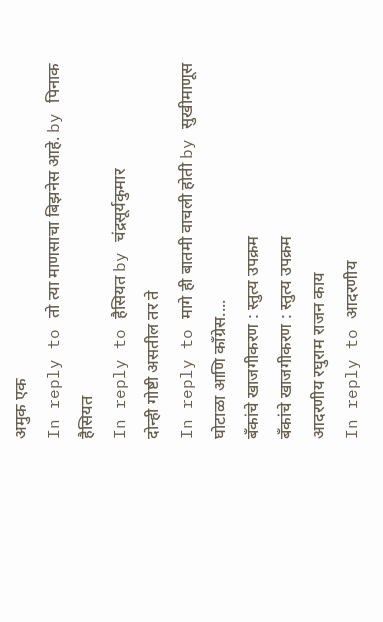अमुक एक
In reply to तो त्या माणसाचा बिझनेस आहे. by पिनाक
हैसियत
In reply to हैसियत by चंद्रसूर्यकुमार
दोन्ही गोष्टी असतील तर ते
In reply to मागे ही बातमी वाचली होती by सुखीमाणूस
घोटाळा आणि कॉंग्रेस....
बॅंकांचे खाजगीकरण : स्तुत्य उपक्रम
बॅंकांचे खाजगीकरण : स्तुत्य उपक्रम
आदरणीय रघुराम राजन काय
In reply to आदरणीय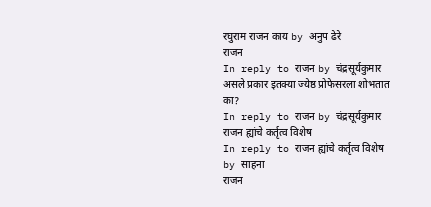रघुराम राजन काय by अनुप ढेरे
राजन
In reply to राजन by चंद्रसूर्यकुमार
असले प्रकार इतक्या ज्येष्ठ प्रोफेसरला शोभतात का?
In reply to राजन by चंद्रसूर्यकुमार
राजन ह्यांचे कर्तृत्व विशेष
In reply to राजन ह्यांचे कर्तृत्व विशेष by साहना
राजन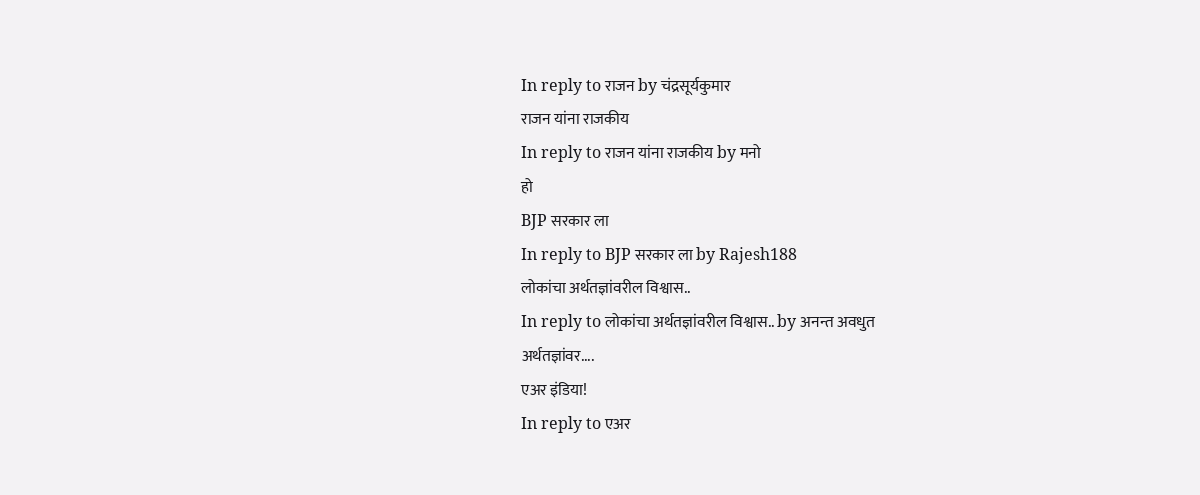In reply to राजन by चंद्रसूर्यकुमार
राजन यांना राजकीय
In reply to राजन यांना राजकीय by मनो
हो
BJP सरकार ला
In reply to BJP सरकार ला by Rajesh188
लोकांचा अर्थतज्ञांवरील विश्वास..
In reply to लोकांचा अर्थतज्ञांवरील विश्वास.. by अनन्त अवधुत
अर्थतज्ञांवर....
एअर इंडिया!
In reply to एअर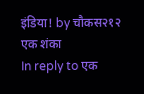इंडिया! by चौकस२१२
एक शंका
In reply to एक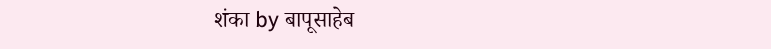शंका by बापूसाहेब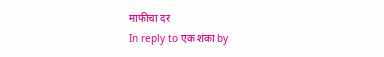माफीचा दर
In reply to एक शंका by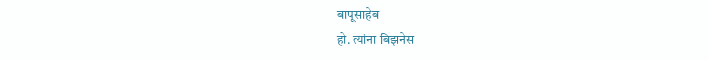बापूसाहेब
हो. त्यांना बिझनेस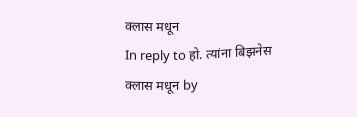क्लास मधून
In reply to हो. त्यांना बिझनेस क्लास मधून by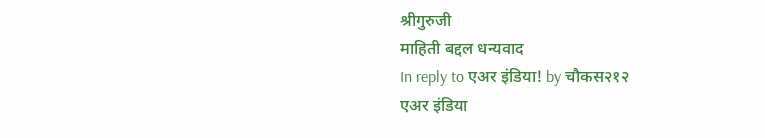श्रीगुरुजी
माहिती बद्दल धन्यवाद
In reply to एअर इंडिया! by चौकस२१२
एअर इंडिया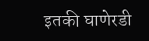इतकी घाणेरडी